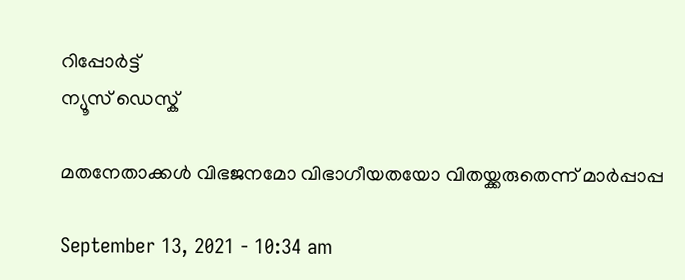റിപ്പോര്‍ട്ട്
ന്യൂസ് ഡെസ്ക്

മതനേതാക്കള്‍ വിഭജനമോ വിഭാഗീയതയോ വിതയ്ക്കരുതെന്ന് മാര്‍പ്പാപ്പ

September 13, 2021 - 10:34 am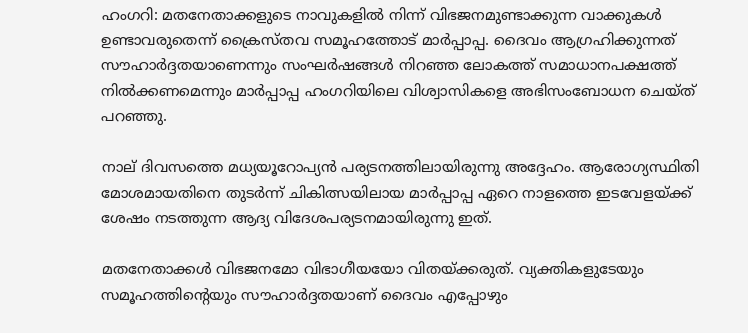ഹംഗറി: മതനേതാക്കളുടെ നാവുകളില്‍ നിന്ന് വിഭജനമുണ്ടാക്കുന്ന വാക്കുകള്‍ ഉണ്ടാവരുതെന്ന് ക്രൈസ്തവ സമൂഹത്തോട് മാര്‍പ്പാപ്പ. ദൈവം ആഗ്രഹിക്കുന്നത് സൗഹാര്‍ദ്ദതയാണെന്നും സംഘര്‍ഷങ്ങള്‍ നിറഞ്ഞ ലോകത്ത് സമാധാനപക്ഷത്ത് നില്‍ക്കണമെന്നും മാര്‍പ്പാപ്പ ഹംഗറിയിലെ വിശ്വാസികളെ അഭിസംബോധന ചെയ്ത് പറഞ്ഞു.

നാല് ദിവസത്തെ മധ്യയൂറോപ്യന്‍ പര്യടനത്തിലായിരുന്നു അദ്ദേഹം. ആരോഗ്യസ്ഥിതി മോശമായതിനെ തുടര്‍ന്ന് ചികിത്സയിലായ മാര്‍പ്പാപ്പ ഏറെ നാളത്തെ ഇടവേളയ്ക്ക് ശേഷം നടത്തുന്ന ആദ്യ വിദേശപര്യടനമായിരുന്നു ഇത്.

മതനേതാക്കള്‍ വിഭജനമോ വിഭാഗീയയോ വിതയ്ക്കരുത്. വ്യക്തികളുടേയും സമൂഹത്തിന്റെയും സൗഹാര്‍ദ്ദതയാണ് ദൈവം എപ്പോഴും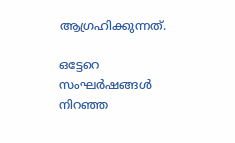ആഗ്രഹിക്കുന്നത്.

ഒട്ടേറെ സംഘര്‍ഷങ്ങള്‍ നിറഞ്ഞ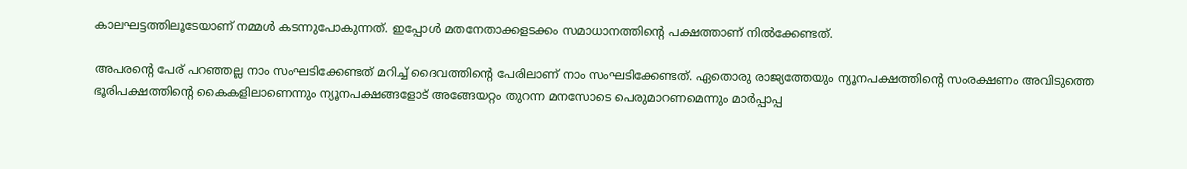കാലഘട്ടത്തിലൂടേയാണ് നമ്മള്‍ കടന്നുപോകുന്നത്. ഇപ്പോള്‍ മതനേതാക്കളടക്കം സമാധാനത്തിന്റെ പക്ഷത്താണ് നില്‍ക്കേണ്ടത്.

അപരന്റെ പേര് പറഞ്ഞല്ല നാം സംഘടിക്കേണ്ടത് മറിച്ച് ദൈവത്തിന്റെ പേരിലാണ് നാം സംഘടിക്കേണ്ടത്. ഏതൊരു രാജ്യത്തേയും ന്യൂനപക്ഷത്തിന്റെ സംരക്ഷണം അവിടുത്തെ ഭൂരിപക്ഷത്തിന്റെ കൈകളിലാണെന്നും ന്യൂനപക്ഷങ്ങളോട് അങ്ങേയറ്റം തുറന്ന മനസോടെ പെരുമാറണമെന്നും മാര്‍പ്പാപ്പ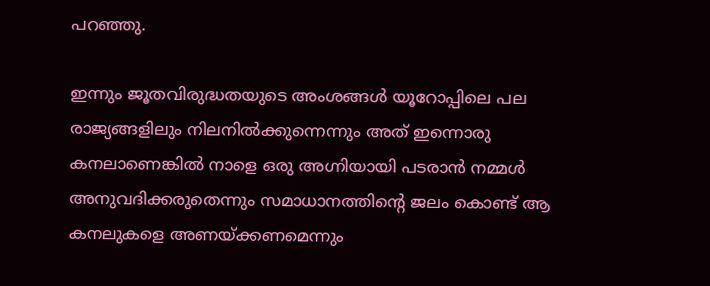പറഞ്ഞു.

ഇന്നും ജൂതവിരുദ്ധതയുടെ അംശങ്ങള്‍ യൂറോപ്പിലെ പല രാജ്യങ്ങളിലും നിലനില്‍ക്കുന്നെന്നും അത് ഇന്നൊരു കനലാണെങ്കില്‍ നാളെ ഒരു അഗ്നിയായി പടരാന്‍ നമ്മള്‍ അനുവദിക്കരുതെന്നും സമാധാനത്തിന്റെ ജലം കൊണ്ട് ആ കനലുകളെ അണയ്ക്കണമെന്നും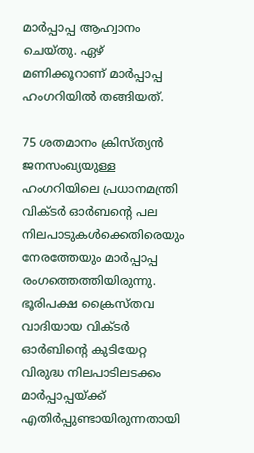മാര്‍പ്പാപ്പ ആഹ്വാനം ചെയ്തു. ഏഴ് മണിക്കൂറാണ് മാര്‍പ്പാപ്പ ഹംഗറിയില്‍ തങ്ങിയത്.

75 ശതമാനം ക്രിസ്ത്യന്‍ ജനസംഖ്യയുള്ള ഹംഗറിയിലെ പ്രധാനമന്ത്രി വിക്ടര്‍ ഓര്‍ബന്റെ പല നിലപാടുകള്‍ക്കെതിരെയും നേരത്തേയും മാര്‍പ്പാപ്പ രംഗത്തെത്തിയിരുന്നു. ഭൂരിപക്ഷ ക്രൈസ്തവ വാദിയായ വിക്ടര്‍ ഓര്‍ബിന്റെ കുടിയേറ്റ വിരുദ്ധ നിലപാടിലടക്കം മാര്‍പ്പാപ്പയ്ക്ക് എതിര്‍പ്പുണ്ടായിരുന്നതായി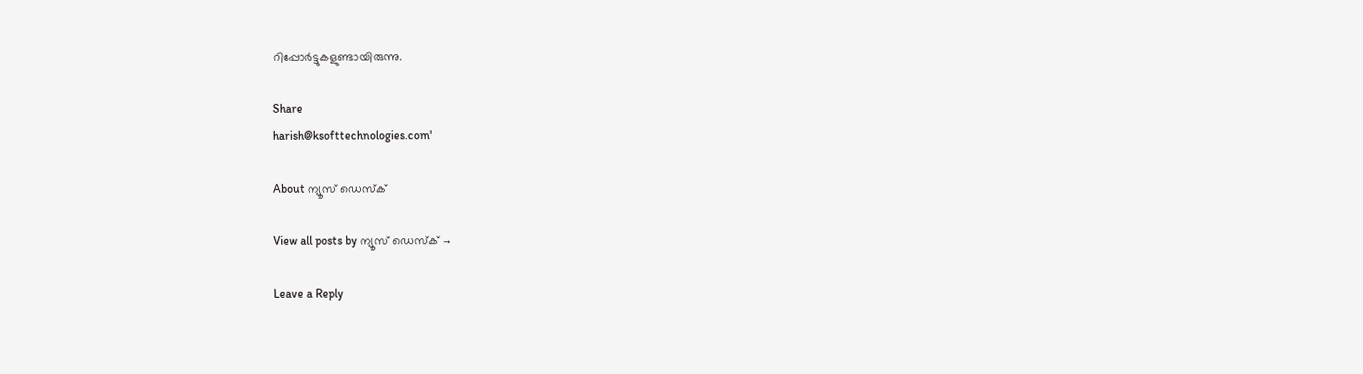റിപ്പോര്‍ട്ടുകളുണ്ടായിരുന്നു.

Share
harish@ksofttechnologies.com'

About ന്യൂസ് ഡെസ്ക്

View all posts by ന്യൂസ് ഡെസ്ക് →

Leave a Reply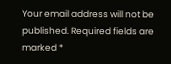Your email address will not be published. Required fields are marked *